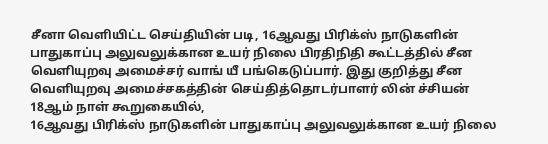சீனா வெளியிட்ட செய்தியின் படி, 16ஆவது பிரிக்ஸ் நாடுகளின் பாதுகாப்பு அலுவலுக்கான உயர் நிலை பிரதிநிதி கூட்டத்தில் சீன வெளியுறவு அமைச்சர் வாங் யீ பங்கெடுப்பார். இது குறித்து சீன வெளியுறவு அமைச்சகத்தின் செய்தித்தொடர்பாளர் லின் ச்சியன் 18ஆம் நாள் கூறுகையில்,
16ஆவது பிரிக்ஸ் நாடுகளின் பாதுகாப்பு அலுவலுக்கான உயர் நிலை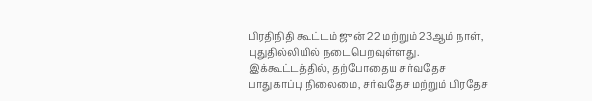பிரதிநிதி கூட்டம் ஜுன் 22 மற்றும் 23ஆம் நாள், புதுதில்லியில் நடைபெறவுள்ளது. இக்கூட்டத்தில், தற்போதைய சர்வதேச பாதுகாப்பு நிலைமை, சர்வதேச மற்றும் பிரதேச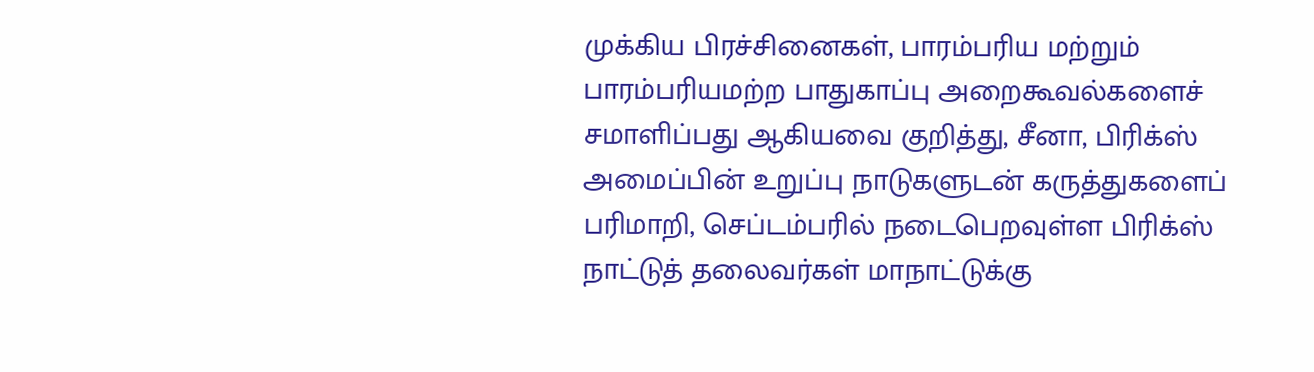முக்கிய பிரச்சினைகள், பாரம்பரிய மற்றும் பாரம்பரியமற்ற பாதுகாப்பு அறைகூவல்களைச் சமாளிப்பது ஆகியவை குறித்து, சீனா, பிரிக்ஸ் அமைப்பின் உறுப்பு நாடுகளுடன் கருத்துகளைப் பரிமாறி, செப்டம்பரில் நடைபெறவுள்ள பிரிக்ஸ் நாட்டுத் தலைவர்கள் மாநாட்டுக்கு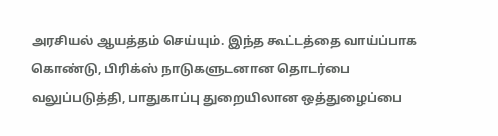அரசியல் ஆயத்தம் செய்யும். இந்த கூட்டத்தை வாய்ப்பாக கொண்டு, பிரிக்ஸ் நாடுகளுடனான தொடர்பை வலுப்படுத்தி, பாதுகாப்பு துறையிலான ஒத்துழைப்பை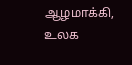ஆழமாக்கி, உலக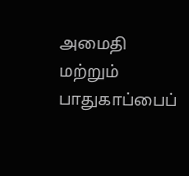அமைதி மற்றும் பாதுகாப்பைப்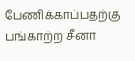பேணிக்காப்பதற்கு பங்காற்ற சீனா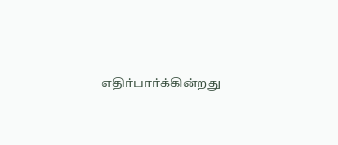எதிர்பார்க்கின்றது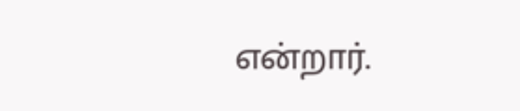என்றார்.